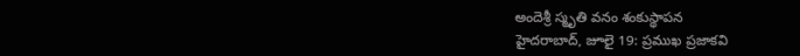అందెశ్రీ స్మృతి వనం శంకుస్థాపన
హైదరాబాద్, జూలై 19: ప్రముఖ ప్రజాకవి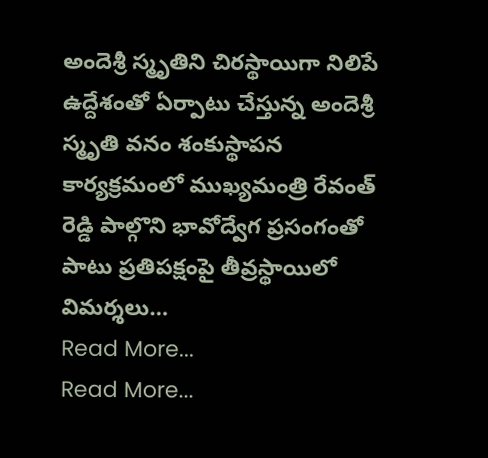అందెశ్రీ స్మృతిని చిరస్థాయిగా నిలిపే ఉద్దేశంతో ఏర్పాటు చేస్తున్న అందెశ్రీ స్మృతి వనం శంకుస్థాపన కార్యక్రమంలో ముఖ్యమంత్రి రేవంత్ రెడ్డి పాల్గొని భావోద్వేగ ప్రసంగంతో పాటు ప్రతిపక్షంపై తీవ్రస్థాయిలో విమర్శలు…
Read More...
Read More...